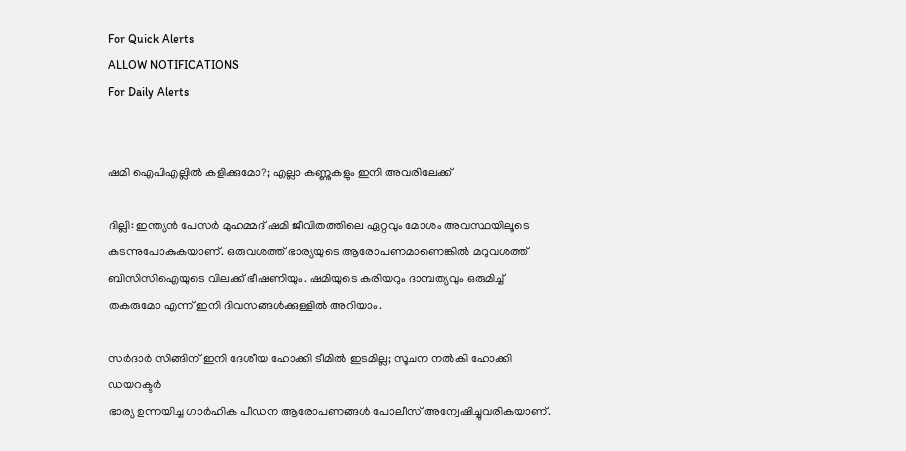For Quick Alerts
ALLOW NOTIFICATIONS
For Daily Alerts


ഷമി ഐപിഎല്ലില്‍ കളിക്കുമോ?; എല്ലാ കണ്ണുകളും ഇനി അവരിലേക്ക്

ദില്ലി: ഇന്ത്യന്‍ പേസര്‍ മുഹമ്മദ് ഷമി ജീവിതത്തിലെ ഏറ്റവും മോശം അവസ്ഥയിലൂടെ കടന്നുപോകുകയാണ്. ഒരുവശത്ത് ഭാര്യയുടെ ആരോപണമാണെങ്കില്‍ മറുവശത്ത് ബിസിസിഐയുടെ വിലക്ക് ഭീഷണിയും. ഷമിയുടെ കരിയറും ദാമ്പത്യവും ഒരുമിച്ച് തകരുമോ എന്ന് ഇനി ദിവസങ്ങള്‍ക്കുള്ളില്‍ അറിയാം.

സര്‍ദാര്‍ സിങ്ങിന് ഇനി ദേശീയ ഹോക്കി ടീമില്‍ ഇടമില്ല; സൂചന നല്‍കി ഹോക്കി ഡയറക്ടര്‍
ഭാര്യ ഉന്നയിച്ച ഗാര്‍ഹിക പീഡന ആരോപണങ്ങള്‍ പോലീസ് അന്വേഷിച്ചുവരികയാണ്.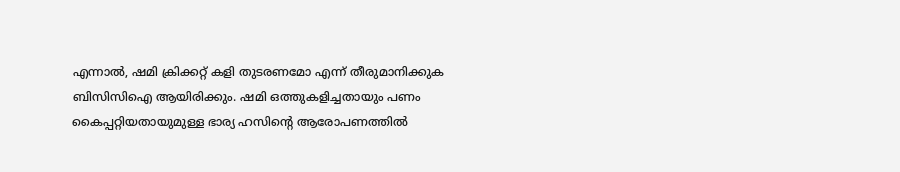എന്നാല്‍, ഷമി ക്രിക്കറ്റ് കളി തുടരണമോ എന്ന് തീരുമാനിക്കുക ബിസിസിഐ ആയിരിക്കും. ഷമി ഒത്തുകളിച്ചതായും പണം കൈപ്പറ്റിയതായുമുള്ള ഭാര്യ ഹസിന്റെ ആരോപണത്തില്‍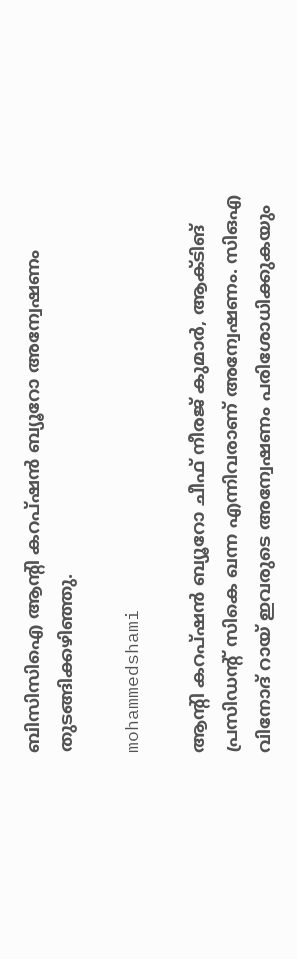ബിസിസിഐ ആന്റി കറപ്ഷന്‍ ബ്യൂറോ അന്വേഷണം തുടങ്ങിക്കഴിഞ്ഞു.

mohammedshami

ആന്റി കറപ്ഷന്‍ ബ്യൂറോ ചീഫ് നീരജ് കുമാര്‍, ആക്ടിങ് പ്രസിഡന്റ് സികെ ഖന്ന എന്നിവരാണ് അന്വേഷണം. സിഒഎ വിനോദ് റായ് ഇവരുടെ അന്വേഷണം പരിശോധിക്കുകയും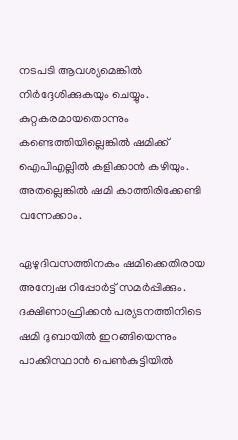നടപടി ആവശ്യമെങ്കില്‍ നിര്‍ദ്ദേശിക്കുകയും ചെയ്യും. കുറ്റകരമായതൊന്നും കണ്ടെത്തിയില്ലെങ്കില്‍ ഷമിക്ക് ഐപിഎല്ലില്‍ കളിക്കാന്‍ കഴിയും. അതല്ലെങ്കില്‍ ഷമി കാത്തിരിക്കേണ്ടി വന്നേക്കാം.

ഏഴുദിവസത്തിനകം ഷമിക്കെതിരായ അന്വേഷ റിപ്പോര്‍ട്ട് സമര്‍പ്പിക്കും. ദക്ഷിണാഫ്രിക്കന്‍ പര്യടനത്തിനിടെ ഷമി ദുബായില്‍ ഇറങ്ങിയെന്നും പാക്കിസ്ഥാന്‍ പെണ്‍കുട്ടിയില്‍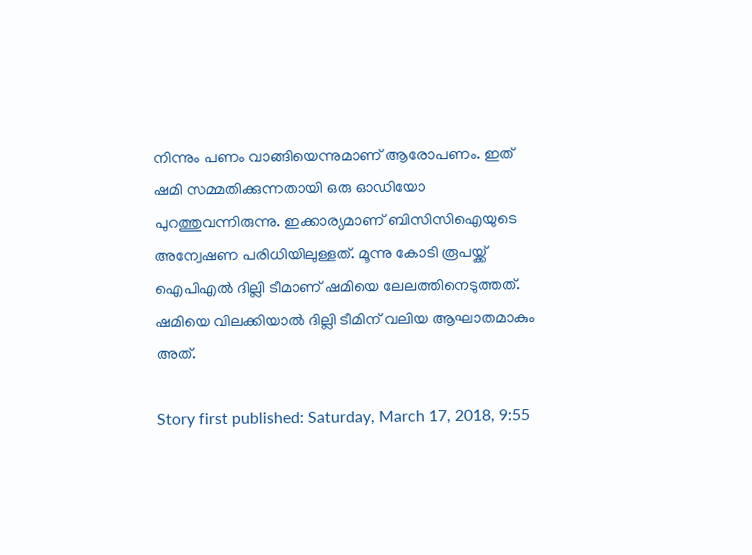നിന്നും പണം വാങ്ങിയെന്നുമാണ് ആരോപണം. ഇത് ഷമി സമ്മതിക്കുന്നതായി ഒരു ഓഡിയോ പുറത്തുവന്നിരുന്നു. ഇക്കാര്യമാണ് ബിസിസിഐയുടെ അന്വേഷണ പരിധിയിലുള്ളത്. മൂന്നു കോടി രൂപയ്ക്ക് ഐപിഎല്‍ ദില്ലി ടീമാണ് ഷമിയെ ലേലത്തിനെടുത്തത്. ഷമിയെ വിലക്കിയാല്‍ ദില്ലി ടീമിന് വലിയ ആഘാതമാകും അത്.

Story first published: Saturday, March 17, 2018, 9:55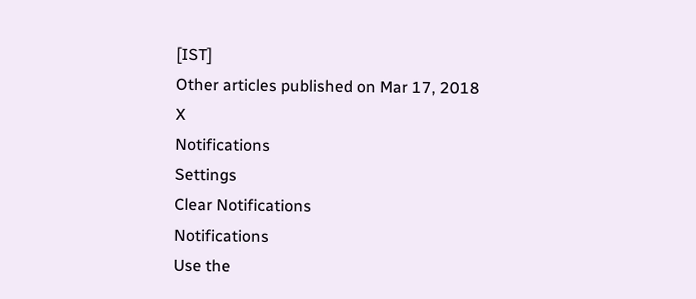[IST]
Other articles published on Mar 17, 2018
X
Notifications
Settings
Clear Notifications
Notifications
Use the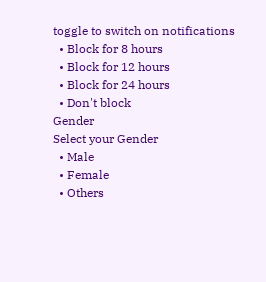toggle to switch on notifications
  • Block for 8 hours
  • Block for 12 hours
  • Block for 24 hours
  • Don't block
Gender
Select your Gender
  • Male
  • Female
  • Others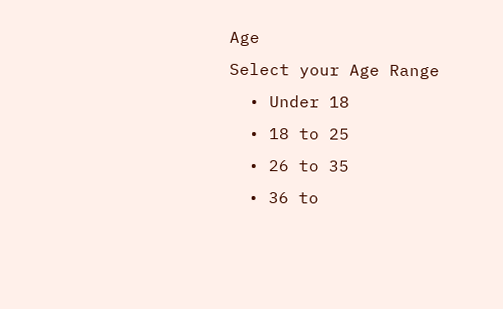Age
Select your Age Range
  • Under 18
  • 18 to 25
  • 26 to 35
  • 36 to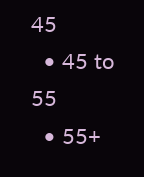45
  • 45 to 55
  • 55+